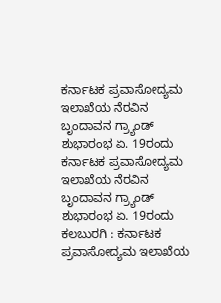ಕರ್ನಾಟಕ ಪ್ರವಾಸೋದ್ಯಮ ಇಲಾಖೆಯ ನೆರವಿನ ಬೃಂದಾವನ ಗ್ರ್ಯಾಂಡ್ ಶುಭಾರಂಭ ಏ. 19ರಂದು
ಕರ್ನಾಟಕ ಪ್ರವಾಸೋದ್ಯಮ ಇಲಾಖೆಯ ನೆರವಿನ ಬೃಂದಾವನ ಗ್ರ್ಯಾಂಡ್ ಶುಭಾರಂಭ ಏ. 19ರಂದು
ಕಲಬುರಗಿ : ಕರ್ನಾಟಕ ಪ್ರವಾಸೋದ್ಯಮ ಇಲಾಖೆಯ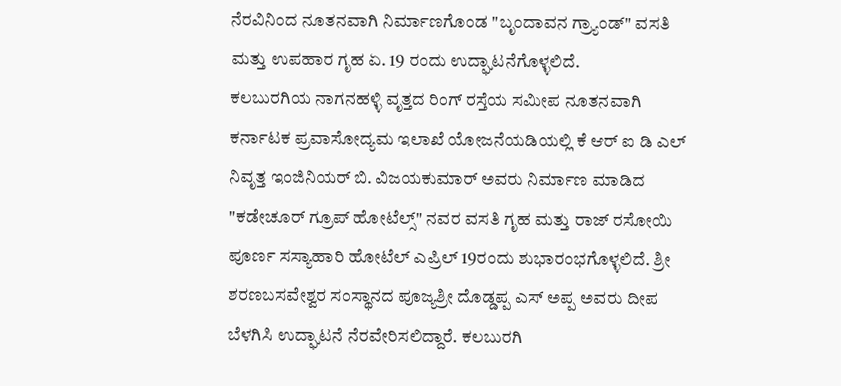ನೆರವಿನಿಂದ ನೂತನವಾಗಿ ನಿರ್ಮಾಣಗೊಂಡ "ಬೃಂದಾವನ ಗ್ರ್ಯಾಂಡ್" ವಸತಿ ಮತ್ತು ಉಪಹಾರ ಗೃಹ ಏ. 19 ರಂದು ಉದ್ಘಾಟನೆಗೊಳ್ಳಲಿದೆ.
ಕಲಬುರಗಿಯ ನಾಗನಹಳ್ಳಿ ವೃತ್ತದ ರಿಂಗ್ ರಸ್ತೆಯ ಸಮೀಪ ನೂತನವಾಗಿ ಕರ್ನಾಟಕ ಪ್ರವಾಸೋದ್ಯಮ ಇಲಾಖೆ ಯೋಜನೆಯಡಿಯಲ್ಲಿ ಕೆ ಆರ್ ಐ ಡಿ ಎಲ್ ನಿವೃತ್ತ ಇಂಜಿನಿಯರ್ ಬಿ. ವಿಜಯಕುಮಾರ್ ಅವರು ನಿರ್ಮಾಣ ಮಾಡಿದ "ಕಡೇಚೂರ್ ಗ್ರೂಪ್ ಹೋಟೆಲ್ಸ್" ನವರ ವಸತಿ ಗೃಹ ಮತ್ತು ರಾಜ್ ರಸೋಯಿ ಪೂರ್ಣ ಸಸ್ಯಾಹಾರಿ ಹೋಟೆಲ್ ಎಪ್ರಿಲ್ 19ರಂದು ಶುಭಾರಂಭಗೊಳ್ಳಲಿದೆ. ಶ್ರೀ ಶರಣಬಸವೇಶ್ವರ ಸಂಸ್ಥಾನದ ಪೂಜ್ಯಶ್ರೀ ದೊಡ್ಡಪ್ಪ ಎಸ್ ಅಪ್ಪ ಅವರು ದೀಪ ಬೆಳಗಿಸಿ ಉದ್ಘಾಟನೆ ನೆರವೇರಿಸಲಿದ್ದಾರೆ. ಕಲಬುರಗಿ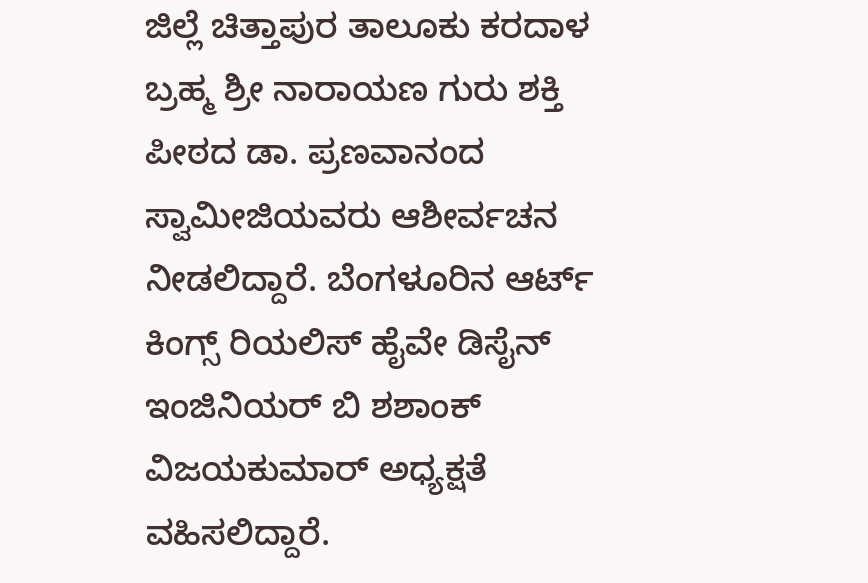ಜಿಲ್ಲೆ ಚಿತ್ತಾಪುರ ತಾಲೂಕು ಕರದಾಳ ಬ್ರಹ್ಮ ಶ್ರೀ ನಾರಾಯಣ ಗುರು ಶಕ್ತಿ ಪೀಠದ ಡಾ. ಪ್ರಣವಾನಂದ ಸ್ವಾಮೀಜಿಯವರು ಆಶೀರ್ವಚನ ನೀಡಲಿದ್ದಾರೆ. ಬೆಂಗಳೂರಿನ ಆರ್ಟ್ ಕಿಂಗ್ಸ್ ರಿಯಲಿಸ್ ಹೈವೇ ಡಿಸೈನ್ ಇಂಜಿನಿಯರ್ ಬಿ ಶಶಾಂಕ್ ವಿಜಯಕುಮಾರ್ ಅಧ್ಯಕ್ಷತೆ ವಹಿಸಲಿದ್ದಾರೆ.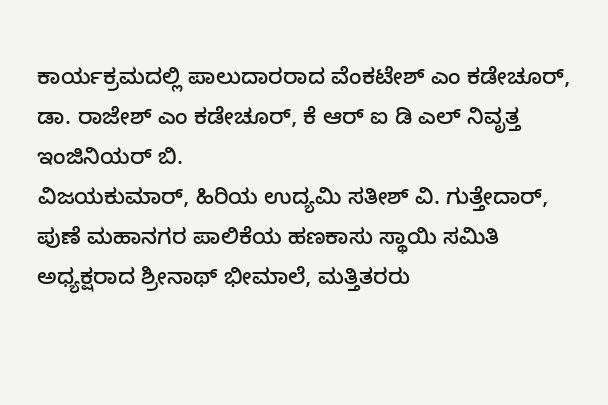ಕಾರ್ಯಕ್ರಮದಲ್ಲಿ ಪಾಲುದಾರರಾದ ವೆಂಕಟೇಶ್ ಎಂ ಕಡೇಚೂರ್, ಡಾ. ರಾಜೇಶ್ ಎಂ ಕಡೇಚೂರ್, ಕೆ ಆರ್ ಐ ಡಿ ಎಲ್ ನಿವೃತ್ತ ಇಂಜಿನಿಯರ್ ಬಿ.
ವಿಜಯಕುಮಾರ್, ಹಿರಿಯ ಉದ್ಯಮಿ ಸತೀಶ್ ವಿ. ಗುತ್ತೇದಾರ್, ಪುಣೆ ಮಹಾನಗರ ಪಾಲಿಕೆಯ ಹಣಕಾಸು ಸ್ಥಾಯಿ ಸಮಿತಿ ಅಧ್ಯಕ್ಷರಾದ ಶ್ರೀನಾಥ್ ಭೀಮಾಲೆ, ಮತ್ತಿತರರು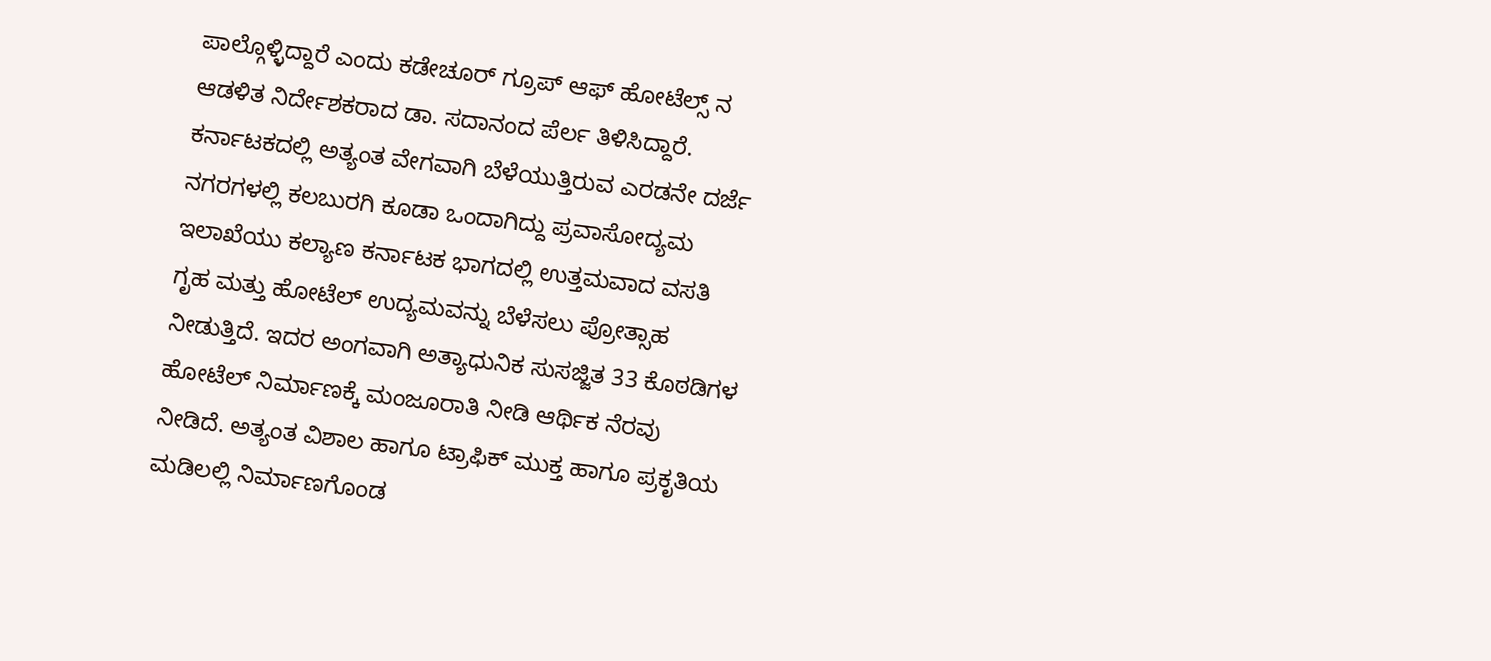ಪಾಲ್ಗೊಳ್ಳಿದ್ದಾರೆ ಎಂದು ಕಡೇಚೂರ್ ಗ್ರೂಪ್ ಆಫ್ ಹೋಟೆಲ್ಸ್ ನ ಆಡಳಿತ ನಿರ್ದೇಶಕರಾದ ಡಾ. ಸದಾನಂದ ಪೆರ್ಲ ತಿಳಿಸಿದ್ದಾರೆ.
ಕರ್ನಾಟಕದಲ್ಲಿ ಅತ್ಯಂತ ವೇಗವಾಗಿ ಬೆಳೆಯುತ್ತಿರುವ ಎರಡನೇ ದರ್ಜೆ ನಗರಗಳಲ್ಲಿ ಕಲಬುರಗಿ ಕೂಡಾ ಒಂದಾಗಿದ್ದು ಪ್ರವಾಸೋದ್ಯಮ ಇಲಾಖೆಯು ಕಲ್ಯಾಣ ಕರ್ನಾಟಕ ಭಾಗದಲ್ಲಿ ಉತ್ತಮವಾದ ವಸತಿ ಗೃಹ ಮತ್ತು ಹೋಟೆಲ್ ಉದ್ಯಮವನ್ನು ಬೆಳೆಸಲು ಪ್ರೋತ್ಸಾಹ ನೀಡುತ್ತಿದೆ. ಇದರ ಅಂಗವಾಗಿ ಅತ್ಯಾಧುನಿಕ ಸುಸಜ್ಜಿತ 33 ಕೊಠಡಿಗಳ ಹೋಟೆಲ್ ನಿರ್ಮಾಣಕ್ಕೆ ಮಂಜೂರಾತಿ ನೀಡಿ ಆರ್ಥಿಕ ನೆರವು ನೀಡಿದೆ. ಅತ್ಯಂತ ವಿಶಾಲ ಹಾಗೂ ಟ್ರಾಫಿಕ್ ಮುಕ್ತ ಹಾಗೂ ಪ್ರಕೃತಿಯ ಮಡಿಲಲ್ಲಿ ನಿರ್ಮಾಣಗೊಂಡ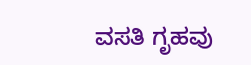ವಸತಿ ಗೃಹವು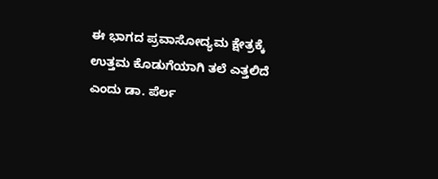ಈ ಭಾಗದ ಪ್ರವಾಸೋದ್ಯಮ ಕ್ಷೇತ್ರಕ್ಕೆ ಉತ್ತಮ ಕೊಡುಗೆಯಾಗಿ ತಲೆ ಎತ್ತಲಿದೆ ಎಂದು ಡಾ. ಪೆರ್ಲ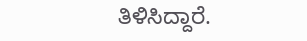ತಿಳಿಸಿದ್ದಾರೆ.